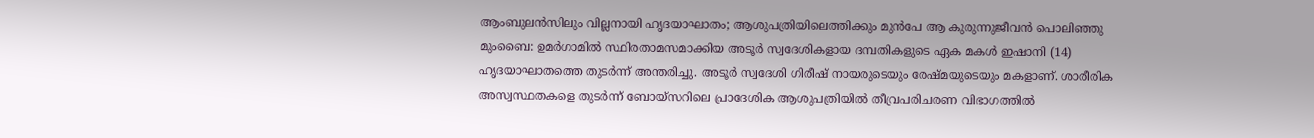ആംബുലൻസിലും വില്ലനായി ഹൃദയാഘാതം; ആശുപത്രിയിലെത്തിക്കും മുൻപേ ആ കുരുന്നുജീവൻ പൊലിഞ്ഞു
മുംബൈ: ഉമർഗാമിൽ സ്ഥിരതാമസമാക്കിയ അടൂർ സ്വദേശികളായ ദമ്പതികളുടെ ഏക മകൾ ഇഷാനി (14) ഹൃദയാഘാതത്തെ തുടർന്ന് അന്തരിച്ചു. അടൂർ സ്വദേശി ഗിരീഷ് നായരുടെയും രേഷ്മയുടെയും മകളാണ്. ശാരീരിക അസ്വസ്ഥതകളെ തുടർന്ന് ബോയ്സറിലെ പ്രാദേശിക ആശുപത്രിയിൽ തീവ്രപരിചരണ വിഭാഗത്തിൽ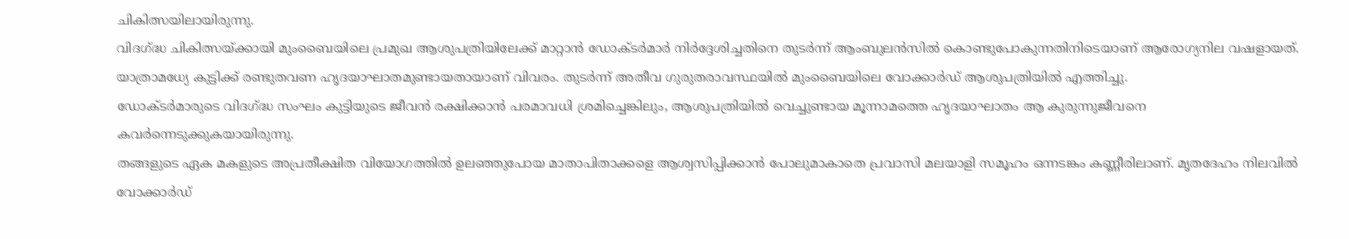ചികിത്സയിലായിരുന്നു.
വിദഗ്ദ്ധ ചികിത്സയ്ക്കായി മുംബൈയിലെ പ്രമുഖ ആശുപത്രിയിലേക്ക് മാറ്റാൻ ഡോക്ടർമാർ നിർദ്ദേശിച്ചതിനെ തുടർന്ന് ആംബുലൻസിൽ കൊണ്ടുപോകുന്നതിനിടെയാണ് ആരോഗ്യനില വഷളായത്. യാത്രാമധ്യേ കുട്ടിക്ക് രണ്ടുതവണ ഹൃദയാഘാതമുണ്ടായതായാണ് വിവരം. തുടർന്ന് അതീവ ഗുരുതരാവസ്ഥയിൽ മുംബൈയിലെ വോക്കാർഡ് ആശുപത്രിയിൽ എത്തിച്ചു.
ഡോക്ടർമാരുടെ വിദഗ്ദ്ധ സംഘം കുട്ടിയുടെ ജീവൻ രക്ഷിക്കാൻ പരമാവധി ശ്രമിച്ചെങ്കിലും, ആശുപത്രിയിൽ വെച്ചുണ്ടായ മൂന്നാമത്തെ ഹൃദയാഘാതം ആ കുരുന്നുജീവനെ കവർന്നെടുക്കുകയായിരുന്നു.
തങ്ങളുടെ ഏക മകളുടെ അപ്രതീക്ഷിത വിയോഗത്തിൽ ഉലഞ്ഞുപോയ മാതാപിതാക്കളെ ആശ്വസിപ്പിക്കാൻ പോലുമാകാതെ പ്രവാസി മലയാളി സമൂഹം ഒന്നടങ്കം കണ്ണീരിലാണ്. മൃതദേഹം നിലവിൽ വോക്കാർഡ്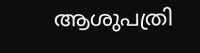ആശുപത്രി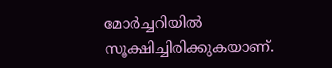മോർച്ചറിയിൽ സൂക്ഷിച്ചിരിക്കുകയാണ്.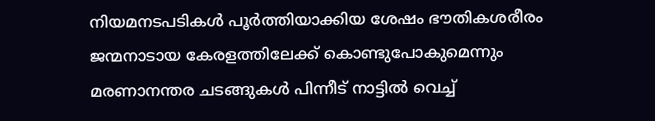നിയമനടപടികൾ പൂർത്തിയാക്കിയ ശേഷം ഭൗതികശരീരം ജന്മനാടായ കേരളത്തിലേക്ക് കൊണ്ടുപോകുമെന്നും മരണാനന്തര ചടങ്ങുകൾ പിന്നീട് നാട്ടിൽ വെച്ച്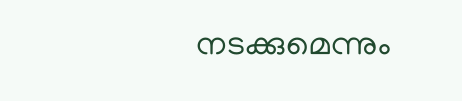നടക്കുമെന്നും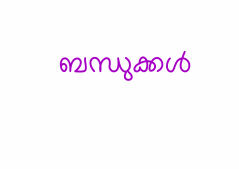ബന്ധുക്കൾ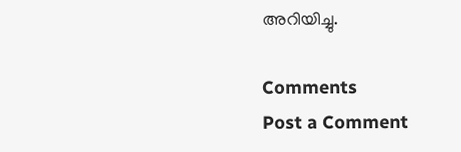അറിയിച്ചു.

Comments
Post a Comment